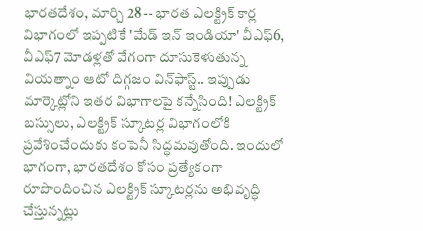భారతదేశం, మార్చి 28 -- భారత ఎలక్ట్రిక్ కార్ల విభాగంలో ఇప్పటికే 'మేడ్ ఇన్ ఇండియా' వీఎఫ్6, వీఎఫ్7 మోడళ్లతో వేగంగా దూసుకెళుతున్న వియత్నాం ఆటో దిగ్గజం విన్‌ఫాస్ట్.. ఇప్పుడు మార్కెట్లోని ఇతర విభాగాలపై కన్నేసింది! ఎలక్ట్రిక్ బస్సులు, ఎలక్ట్రిక్ స్కూటర్ల విభాగంలోకి ప్రవేశించేందుకు కంపెనీ సిద్ధమవుతోంది. ఇందులో భాగంగా, భారతదేశం కోసం ప్రత్యేకంగా రూపొందించిన ఎలక్ట్రిక్ స్కూటర్లను అభివృద్ధి చేస్తున్నట్లు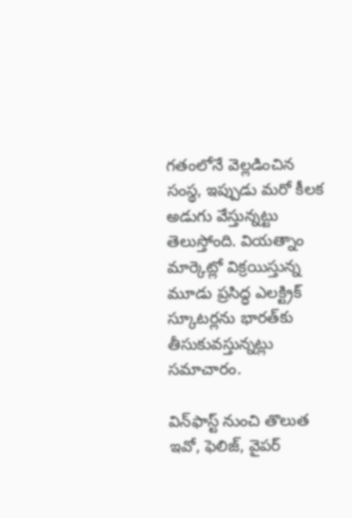గతంలోనే వెల్లడించిన సంస్థ, ఇప్పుడు మరో కీలక అడుగు వేస్తున్నట్టు తెలుస్తోంది. వియత్నాం మార్కెట్లో విక్రయిస్తున్న మూడు ప్రసిద్ధ ఎలక్ట్రిక్ స్కూటర్లను భారత్‌కు తీసుకువస్తున్నట్లు సమాచారం.

విన్‌ఫాస్ట్ నుంచి తొలుత ఇవో, ఫెలిజ్, వైపర్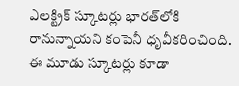ఎలక్ట్రిక్ స్కూటర్లు భారత్‌లోకి రానున్నాయని కంపెనీ ధృవీకరించింది. ఈ మూడు స్కూటర్లు కూడా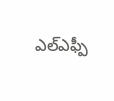ఎల్ఎఫ్పీ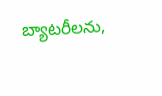బ్యాటరీలను,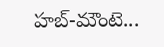హబ్-మౌంటె...